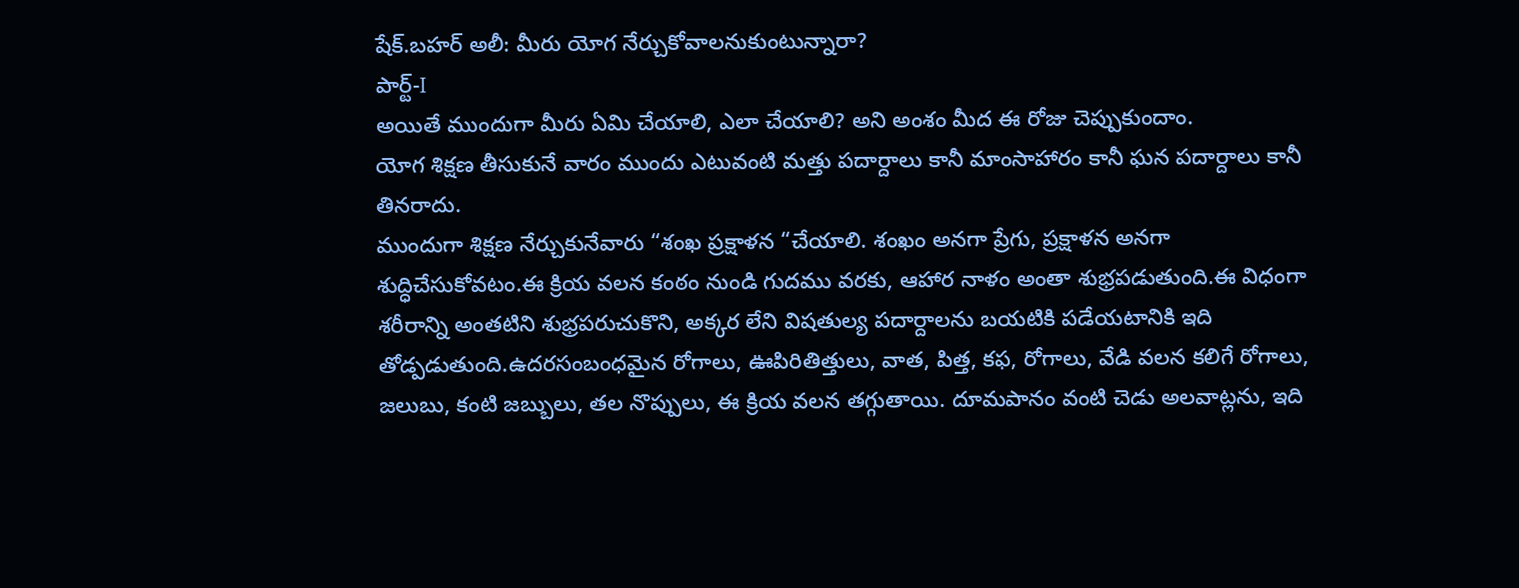షేక్.బహర్ అలీ: మీరు యోగ నేర్చుకోవాలనుకుంటున్నారా?
పార్ట్-I
అయితే ముందుగా మీరు ఏమి చేయాలి, ఎలా చేయాలి? అని అంశం మీద ఈ రోజు చెప్పుకుందాం.
యోగ శిక్షణ తీసుకునే వారం ముందు ఎటువంటి మత్తు పదార్దాలు కానీ మాంసాహారం కానీ ఘన పదార్దాలు కానీ తినరాదు.
ముందుగా శిక్షణ నేర్చుకునేవారు “శంఖ ప్రక్షాళన “చేయాలి. శంఖం అనగా ప్రేగు, ప్రక్షాళన అనగా శుద్ధిచేసుకోవటం.ఈ క్రియ వలన కంఠం నుండి గుదము వరకు, ఆహార నాళం అంతా శుభ్రపడుతుంది.ఈ విధంగా శరీరాన్ని అంతటిని శుభ్రపరుచుకొని, అక్కర లేని విషతుల్య పదార్దాలను బయటికి పడేయటానికి ఇది తోడ్పడుతుంది.ఉదరసంబంధమైన రోగాలు, ఊపిరితిత్తులు, వాత, పిత్త, కఫ, రోగాలు, వేడి వలన కలిగే రోగాలు, జలుబు, కంటి జబ్బులు, తల నొప్పులు, ఈ క్రియ వలన తగ్గుతాయి. దూమపానం వంటి చెడు అలవాట్లను, ఇది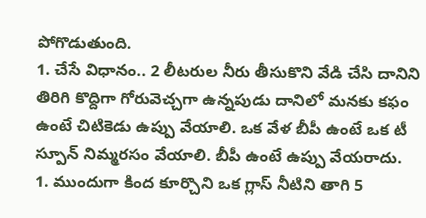పోగొడుతుంది.
1. చేసే విధానం.. 2 లీటరుల నీరు తీసుకొని వేడి చేసి దానిని తిరిగి కొద్దిగా గోరువెచ్చగా ఉన్నపుడు దానిలో మనకు కఫం ఉంటే చిటికెడు ఉప్పు వేయాలి. ఒక వేళ బీపీ ఉంటే ఒక టీ స్పూన్ నిమ్మరసం వేయాలి. బీపీ ఉంటే ఉప్పు వేయరాదు.
1. ముందుగా కింద కూర్చొని ఒక గ్లాస్ నీటిని తాగి 5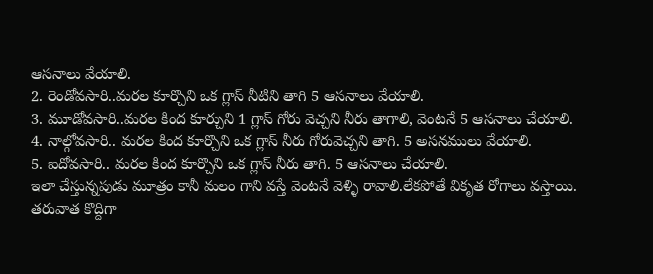ఆసనాలు వేయాలి.
2. రెండోవసారి..మరల కూర్చొని ఒక గ్లాస్ నీటిని తాగి 5 ఆసనాలు వేయాలి.
3. మూడోవసారి..మరల కింద కూర్చుని 1 గ్లాస్ గోరు వెచ్చని నీరు తాగాలి, వెంటనే 5 ఆసనాలు చేయాలి.
4. నాల్గోవసారి.. మరల కింద కూర్చొని ఒక గ్లాస్ నీరు గోరువెచ్చని తాగి. 5 అసనములు వేయాలి.
5. ఐదోవసారి.. మరల కింద కూర్చొని ఒక గ్లాస్ నీరు తాగి. 5 ఆసనాలు చేయాలి.
ఇలా చేస్తున్నపుడు మూత్రం కానీ మలం గాని వస్తే వెంటనే వెళ్ళి రావాలి.లేకపోతే వికృత రోగాలు వస్తాయి.
తరువాత కొద్దిగా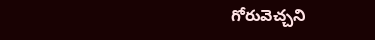గోరువెచ్చని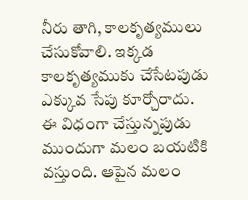నీరు తాగి, కాలకృత్యములు చేసుకోవాలి. ఇక్కడ కాలకృత్యముకు చేసేటపుడు ఎక్కువ సేపు కూర్చోరాదు.
ఈ విధంగా చేస్తున్నపుడు ముందుగా మలం బయటికి వస్తుంది. ఆపైన మలం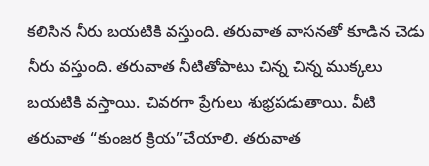కలిసిన నీరు బయటికి వస్తుంది. తరువాత వాసనతో కూడిన చెడు నీరు వస్తుంది. తరువాత నీటితోపాటు చిన్న చిన్న ముక్కలు బయటికి వస్తాయి. చివరగా ప్రేగులు శుభ్రపడుతాయి. వీటి తరువాత “కుంజర క్రియ”చేయాలి. తరువాత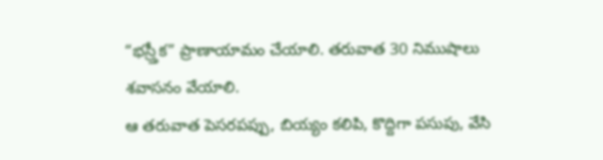“భస్ర్తీక” ప్రాణాయామం చేయాలి. తరువాత 30 నిముషాలు శవాసనం వేయాలి.
ఆ తరువాత పెసరపప్పు, బియ్యం కలిపి, కొద్దిగా పసుపు, వేసి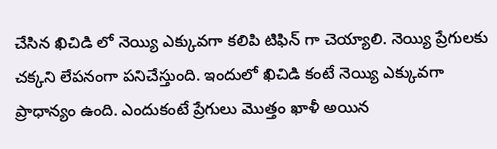చేసిన ఖిచిడి లో నెయ్యి ఎక్కువగా కలిపి టిఫిన్ గా చెయ్యాలి. నెయ్యి ప్రేగులకు చక్కని లేపనంగా పనిచేస్తుంది. ఇందులో ఖిచిడి కంటే నెయ్యి ఎక్కువగా ప్రాధాన్యం ఉంది. ఎందుకంటే ప్రేగులు మొత్తం ఖాళీ అయిన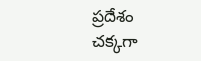ప్రదేశం చక్కగా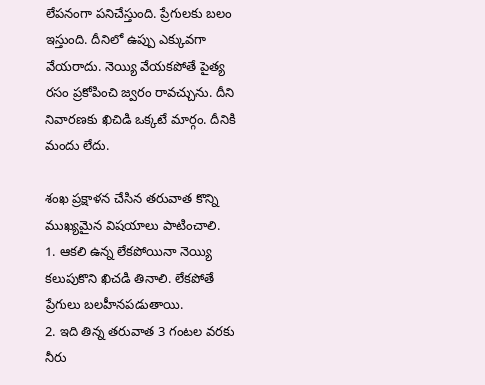లేపనంగా పనిచేస్తుంది. ప్రేగులకు బలం ఇస్తుంది. దీనిలో ఉప్పు ఎక్కువగా వేయరాదు. నెయ్యి వేయకపోతే పైత్య రసం ప్రకోపించి జ్వరం రావచ్చును. దీని నివారణకు ఖిచిడి ఒక్కటే మార్గం. దీనికి మందు లేదు.

శంఖ ప్రక్షాళన చేసిన తరువాత కొన్ని ముఖ్యమైన విషయాలు పాటించాలి.
1. ఆకలి ఉన్న లేకపోయినా నెయ్యి కలుపుకొని ఖిచడి తినాలి. లేకపోతే ప్రేగులు బలహీనపడుతాయి.
2. ఇది తిన్న తరువాత 3 గంటల వరకు నీరు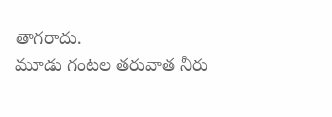తాగరాదు.
మూడు గంటల తరువాత నీరు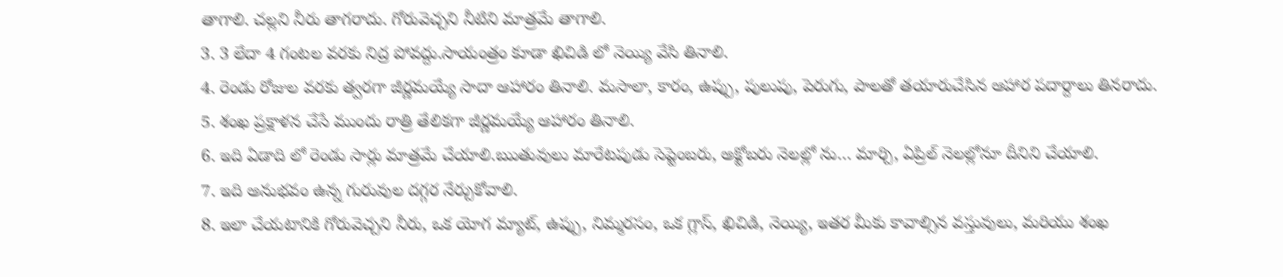తాగాలి. చల్లని నీరు తాగరాదు. గోరువెచ్చని నీటిని మాత్రమే తాగాలి.
3. 3 లేదా 4 గంటల వరకు నిద్ర పోవద్దు.సాయంత్రం కూడా ఖిచిడి లో నెయ్యి వేసి తినాలి.
4. రెండు రోజుల వరకు త్వరగా జీర్ణమయ్యే సాదా ఆహారం తినాలి. మసాలా, కారం, ఉప్పు, పులుపు, పెరుగు, పాలతో తయారుచేసిన ఆహార పదార్దాలు తినరాదు.
5. శంఖ ప్రక్షాళన చేసే ముందు రాత్రి తేలికగా జీర్ణమయ్యే ఆహారం తినాలి.
6. ఇది ఏడాది లో రెండు సార్లు మాత్రమే చేయాలి.ఋతువులు మారేటపుడు సెప్టెంబరు, అక్టోబరు నెలల్లో ను… మార్చి, ఏప్రిల్ నెలల్లోనూ దీనిని చేయాలి.
7. ఇది అనుభవం ఉన్న గురువుల దగ్గర నేర్చుకోవాలి.
8. ఇలా చేయటానికి గోరువెచ్చని నీరు, ఒక యోగ మ్యాట్, ఉప్పు, నిమ్మరసం, ఒక గ్లాస్, ఖిచిడి, నెయ్యి, ఇతర మీకు కావాల్సిన వస్తువులు, మరియు శంఖ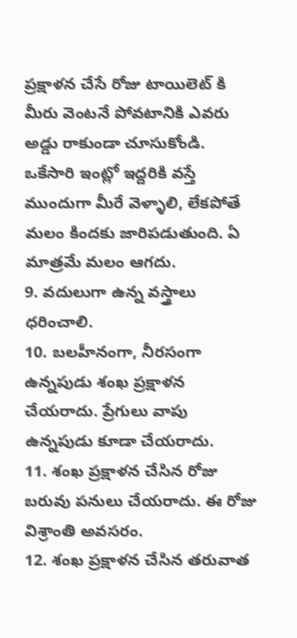ప్రక్షాళన చేసే రోజు టాయిలెట్ కి మీరు వెంటనే పోవటానికి ఎవరు అడ్డు రాకుండా చూసుకోండి. ఒకేసారి ఇంట్లో ఇద్దరికి వస్తే ముందుగా మీరే వెళ్ళాలి, లేకపోతే మలం కిందకు జారిపడుతుంది. ఏ మాత్రమే మలం ఆగదు.
9. వదులుగా ఉన్న వస్త్రాలు ధరించాలి.
10. బలహీనంగా, నీరసంగా ఉన్నపుడు శంఖ ప్రక్షాళన చేయరాదు. ప్రేగులు వాపు ఉన్నపుడు కూడా చేయరాదు.
11. శంఖ ప్రక్షాళన చేసిన రోజు బరువు పనులు చేయరాదు. ఈ రోజు విశ్రాంతి అవసరం.
12. శంఖ ప్రక్షాళన చేసిన తరువాత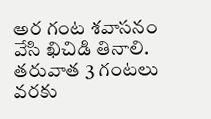అర గంట శవాసనం వేసి ఖిచిడి తినాలి. తరువాత 3 గంటలు వరకు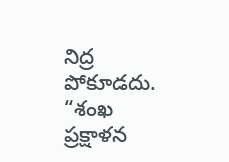నిద్ర పోకూడదు.
“శంఖ ప్రక్షాళన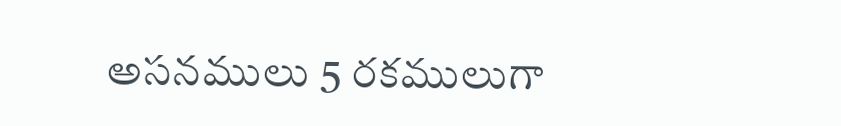అసనములు 5 రకములుగా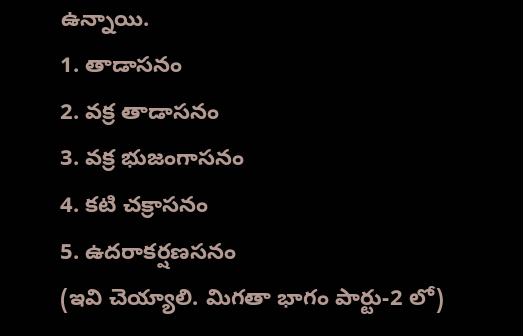ఉన్నాయి.
1. తాడాసనం
2. వక్ర తాడాసనం
3. వక్ర భుజంగాసనం
4. కటి చక్రాసనం
5. ఉదరాకర్షణసనం
(ఇవి చెయ్యాలి. మిగతా భాగం పార్టు-2 లో)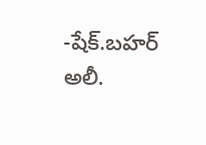-షేక్.బహర్ అలీ.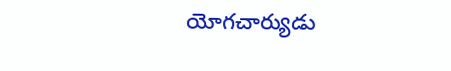యోగచార్యుడు